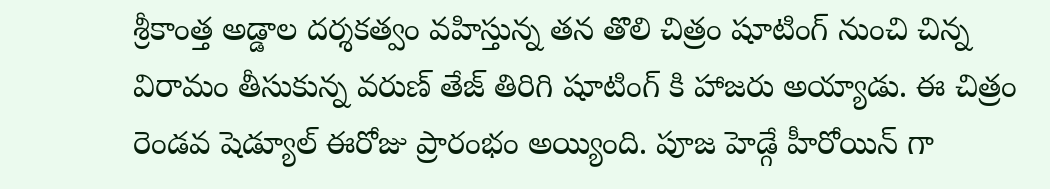శ్రీకాంత్త అడ్డాల దర్శకత్వం వహిస్తున్న తన తొలి చిత్రం షూటింగ్ నుంచి చిన్న విరామం తీసుకున్న వరుణ్ తేజ్ తిరిగి షూటింగ్ కి హాజరు అయ్యాడు. ఈ చిత్రం రెండవ షెడ్యూల్ ఈరోజు ప్రారంభం అయ్యింది. పూజ హెడ్గే హీరోయిన్ గా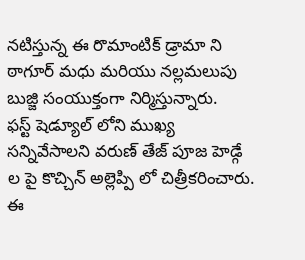నటిస్తున్న ఈ రొమాంటిక్ డ్రామా ని ఠాగూర్ మధు మరియు నల్లమలుపు బుజ్జి సంయుక్తంగా నిర్మిస్తున్నారు.
ఫస్ట్ షెడ్యూల్ లోని ముఖ్య సన్నివేసాలని వరుణ్ తేజ్ పూజ హెడ్గే ల పై కొచ్చిన్ అల్లెప్పి లో చిత్రీకరించారు. ఈ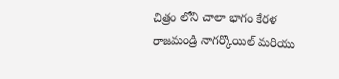చిత్రం లోని చాలా భాగం కేరళ రాజమండ్రి నాగర్కొయిల్ మరియు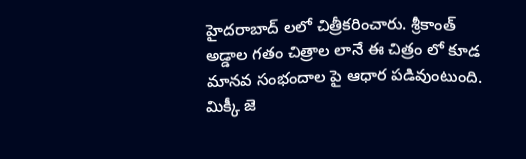హైదరాబాద్ లలో చిత్రీకరించారు. శ్రీకాంత్ అడ్డాల గతం చిత్రాల లానే ఈ చిత్రం లో కూడ మానవ సంభందాల పై ఆధార పడివుంటుంది.
మిక్కీ జె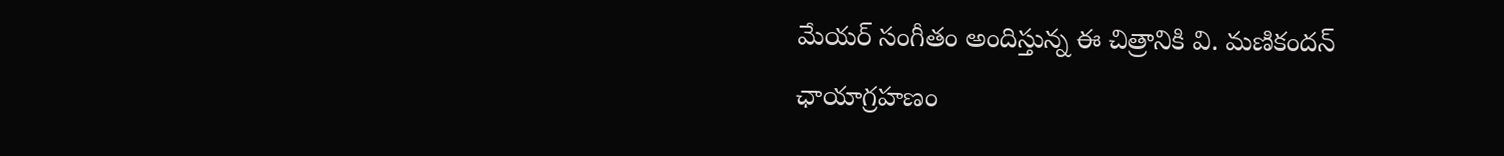మేయర్ సంగీతం అందిస్తున్న ఈ చిత్రానికి వి. మణికందన్ ఛాయాగ్రహణం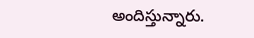అందిస్తున్నారు.